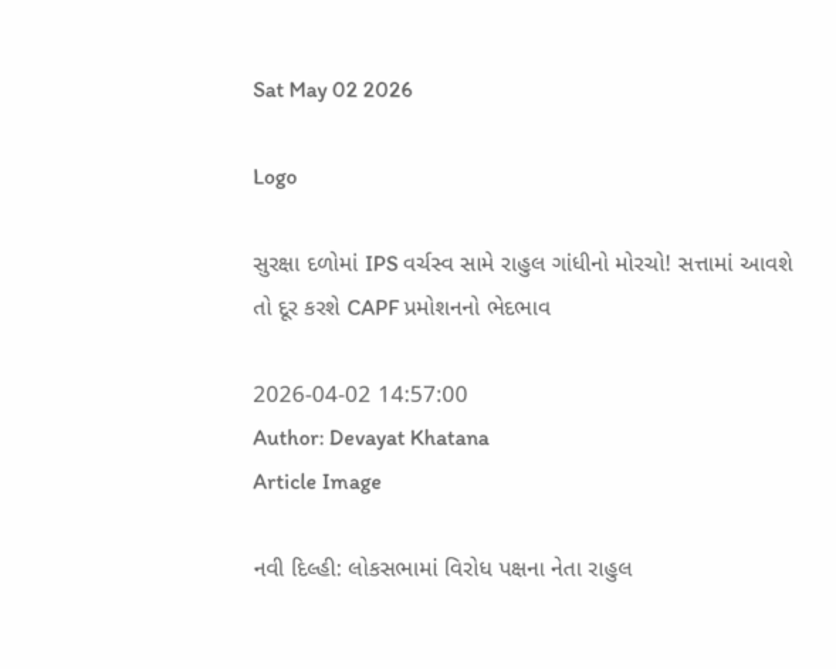Sat May 02 2026

Logo

સુરક્ષા દળોમાં IPS વર્ચસ્વ સામે રાહુલ ગાંધીનો મોરચો! સત્તામાં આવશે તો દૂર કરશે CAPF પ્રમોશનનો ભેદભાવ

2026-04-02 14:57:00
Author: Devayat Khatana
Article Image

નવી દિલ્હી: લોકસભામાં વિરોધ પક્ષના નેતા રાહુલ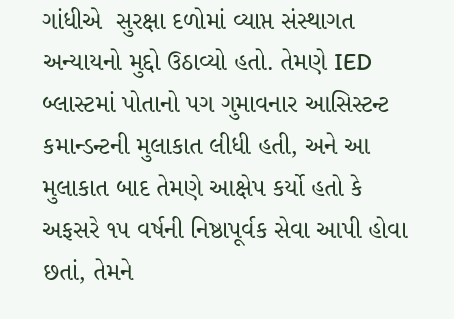ગાંધીએ  સુરક્ષા દળોમાં વ્યાપ્ત સંસ્થાગત અન્યાયનો મુદ્દો ઉઠાવ્યો હતો. તેમણે IED બ્લાસ્ટમાં પોતાનો પગ ગુમાવનાર આસિસ્ટન્ટ કમાન્ડન્ટની મુલાકાત લીધી હતી, અને આ મુલાકાત બાદ તેમણે આક્ષેપ કર્યો હતો કે અફસરે ૧૫ વર્ષની નિષ્ઠાપૂર્વક સેવા આપી હોવા છતાં, તેમને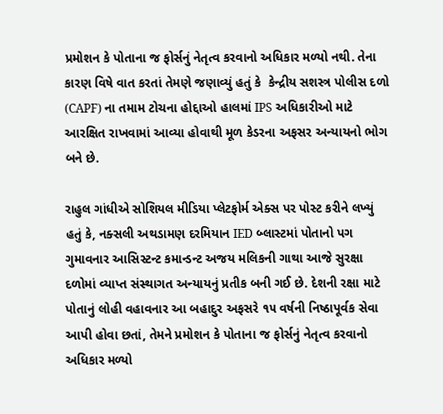પ્રમોશન કે પોતાના જ ફોર્સનું નેતૃત્વ કરવાનો અધિકાર મળ્યો નથી. તેના કારણ વિષે વાત કરતાં તેમણે જણાવ્યું હતું કે  કેન્દ્રીય સશસ્ત્ર પોલીસ દળો (CAPF) ના તમામ ટોચના હોદ્દાઓ હાલમાં IPS અધિકારીઓ માટે આરક્ષિત રાખવામાં આવ્યા હોવાથી મૂળ કેડરના અફસર અન્યાયનો ભોગ બને છે.

રાહુલ ગાંધીએ સોશિયલ મીડિયા પ્લેટફોર્મ એક્સ પર પોસ્ટ કરીને લખ્યું હતું કે, નક્સલી અથડામણ દરમિયાન IED બ્લાસ્ટમાં પોતાનો પગ ગુમાવનાર આસિસ્ટન્ટ કમાન્ડન્ટ અજય મલિકની ગાથા આજે સુરક્ષા દળોમાં વ્યાપ્ત સંસ્થાગત અન્યાયનું પ્રતીક બની ગઈ છે. દેશની રક્ષા માટે પોતાનું લોહી વહાવનાર આ બહાદુર અફસરે ૧૫ વર્ષની નિષ્ઠાપૂર્વક સેવા આપી હોવા છતાં, તેમને પ્રમોશન કે પોતાના જ ફોર્સનું નેતૃત્વ કરવાનો અધિકાર મળ્યો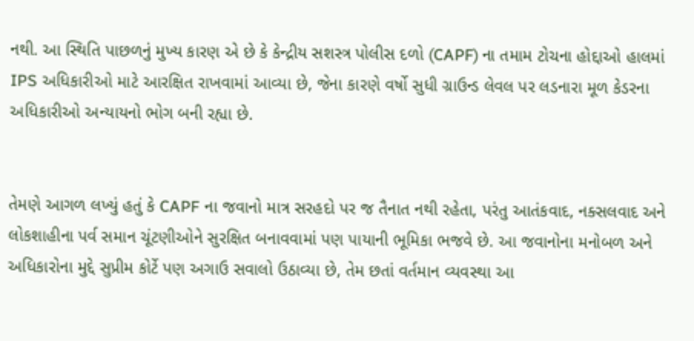નથી. આ સ્થિતિ પાછળનું મુખ્ય કારણ એ છે કે કેન્દ્રીય સશસ્ત્ર પોલીસ દળો (CAPF) ના તમામ ટોચના હોદ્દાઓ હાલમાં IPS અધિકારીઓ માટે આરક્ષિત રાખવામાં આવ્યા છે, જેના કારણે વર્ષો સુધી ગ્રાઉન્ડ લેવલ પર લડનારા મૂળ કેડરના અધિકારીઓ અન્યાયનો ભોગ બની રહ્યા છે.


તેમણે આગળ લખ્યું હતું કે CAPF ના જવાનો માત્ર સરહદો પર જ તૈનાત નથી રહેતા, પરંતુ આતંકવાદ, નક્સલવાદ અને લોકશાહીના પર્વ સમાન ચૂંટણીઓને સુરક્ષિત બનાવવામાં પણ પાયાની ભૂમિકા ભજવે છે. આ જવાનોના મનોબળ અને અધિકારોના મુદ્દે સુપ્રીમ કોર્ટે પણ અગાઉ સવાલો ઉઠાવ્યા છે, તેમ છતાં વર્તમાન વ્યવસ્થા આ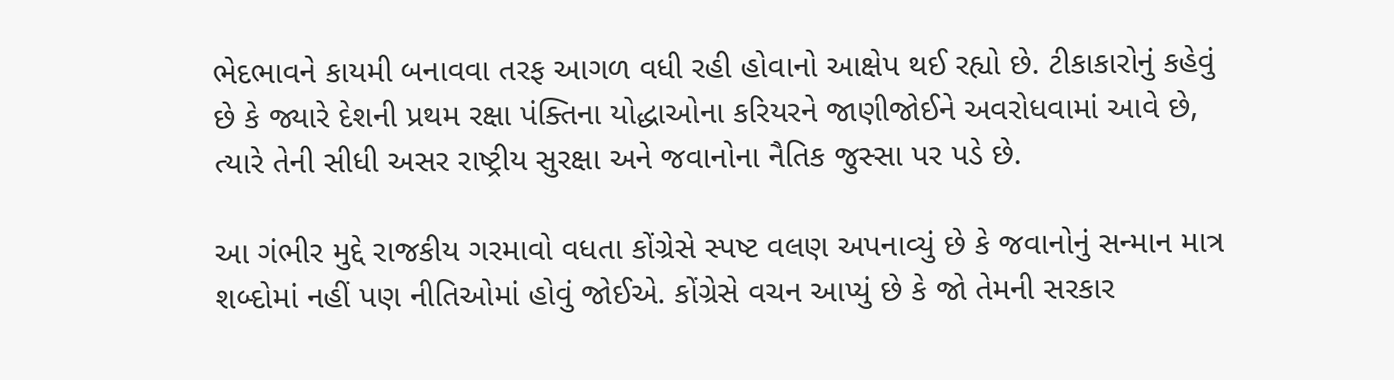ભેદભાવને કાયમી બનાવવા તરફ આગળ વધી રહી હોવાનો આક્ષેપ થઈ રહ્યો છે. ટીકાકારોનું કહેવું છે કે જ્યારે દેશની પ્રથમ રક્ષા પંક્તિના યોદ્ધાઓના કરિયરને જાણીજોઈને અવરોધવામાં આવે છે, ત્યારે તેની સીધી અસર રાષ્ટ્રીય સુરક્ષા અને જવાનોના નૈતિક જુસ્સા પર પડે છે.

આ ગંભીર મુદ્દે રાજકીય ગરમાવો વધતા કોંગ્રેસે સ્પષ્ટ વલણ અપનાવ્યું છે કે જવાનોનું સન્માન માત્ર શબ્દોમાં નહીં પણ નીતિઓમાં હોવું જોઈએ. કોંગ્રેસે વચન આપ્યું છે કે જો તેમની સરકાર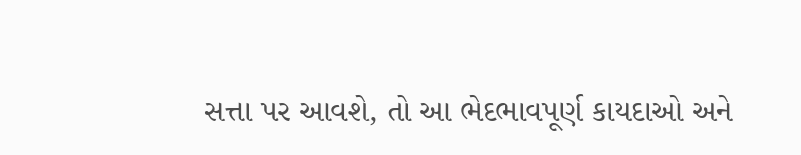સત્તા પર આવશે, તો આ ભેદભાવપૂર્ણ કાયદાઓ અને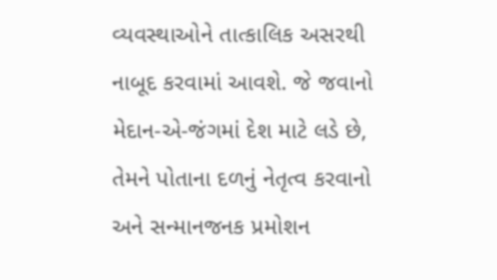વ્યવસ્થાઓને તાત્કાલિક અસરથી નાબૂદ કરવામાં આવશે. જે જવાનો મેદાન-એ-જંગમાં દેશ માટે લડે છે, તેમને પોતાના દળનું નેતૃત્વ કરવાનો અને સન્માનજનક પ્રમોશન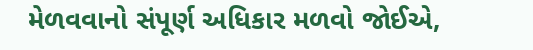મેળવવાનો સંપૂર્ણ અધિકાર મળવો જોઈએ,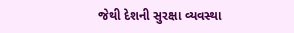જેથી દેશની સુરક્ષા વ્યવસ્થા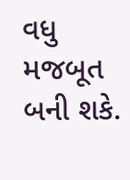વધુ મજબૂત બની શકે.